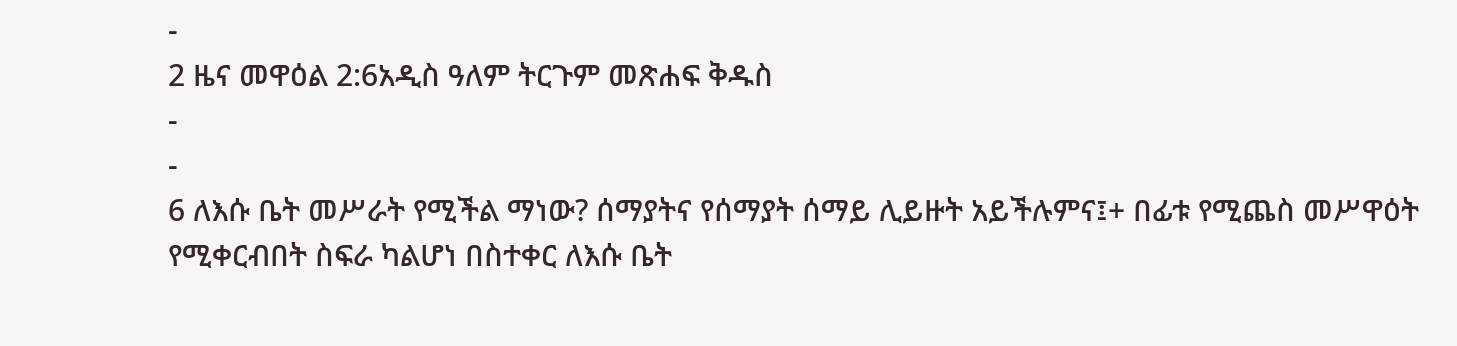-
2 ዜና መዋዕል 2:6አዲስ ዓለም ትርጉም መጽሐፍ ቅዱስ
-
-
6 ለእሱ ቤት መሥራት የሚችል ማነው? ሰማያትና የሰማያት ሰማይ ሊይዙት አይችሉምና፤+ በፊቱ የሚጨስ መሥዋዕት የሚቀርብበት ስፍራ ካልሆነ በስተቀር ለእሱ ቤት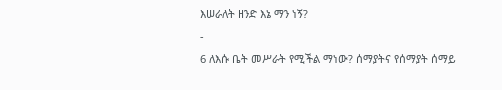እሠራለት ዘንድ እኔ ማን ነኝ?
-
6 ለእሱ ቤት መሥራት የሚችል ማነው? ሰማያትና የሰማያት ሰማይ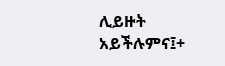ሊይዙት አይችሉምና፤+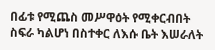በፊቱ የሚጨስ መሥዋዕት የሚቀርብበት ስፍራ ካልሆነ በስተቀር ለእሱ ቤት እሠራለት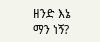ዘንድ እኔ ማን ነኝ?